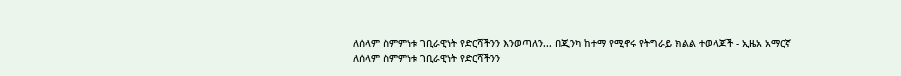ለሰላም ስምምነቱ ገቢራዊነት የድርሻችንን እንወጣለን... በጂንካ ከተማ የሚኖሩ የትግራይ ክልል ተወላጆች - ኢዜአ አማርኛ
ለሰላም ስምምነቱ ገቢራዊነት የድርሻችንን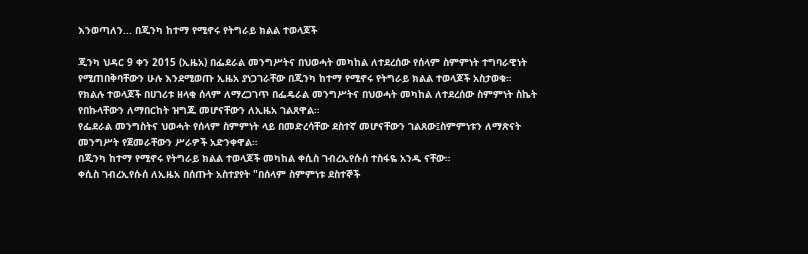እንወጣለን... በጂንካ ከተማ የሚኖሩ የትግራይ ክልል ተወላጆች

ጂንካ ህዳር 9 ቀን 2015 (ኢዜአ) በፌደራል መንግሥትና በህወሓት መካከል ለተደረሰው የሰላም ስምምነት ተግባራዊነት የሚጠበቅባቸውን ሁሉ እንደሚወጡ ኢዜአ ያነጋገራቸው በጂንካ ከተማ የሚኖሩ የትግራይ ክልል ተወላጆች አስታወቁ።
የክልሉ ተወላጆች በሀገሪቱ ዘላቂ ሰላም ለማረጋገጥ በፌዴራል መንግሥትና በህወሓት መካከል ለተደረሰው ስምምነት ስኬት የበኩላቸውን ለማበርከት ዝግጁ መሆናቸውን ለኢዜአ ገልጸዋል።
የፌደራል መንግስትና ህወሓት የሰላም ስምምነት ላይ በመድረሳቸው ደስተኛ መሆናቸውን ገልጸው፤ስምምነቱን ለማጽናት መንግሥት የጀመራቸውን ሥራዎች አድንቀዋል።
በጂንካ ከተማ የሚኖሩ የትግራይ ክልል ተወላጆች መካከል ቀሲስ ገብረኢየሱሰ ተስፋዬ አንዱ ናቸው።
ቀሲስ ገብረኢየሱሰ ለኢዜአ በሰጡት አስተያየት "በሰላም ስምምነቱ ደስተኞች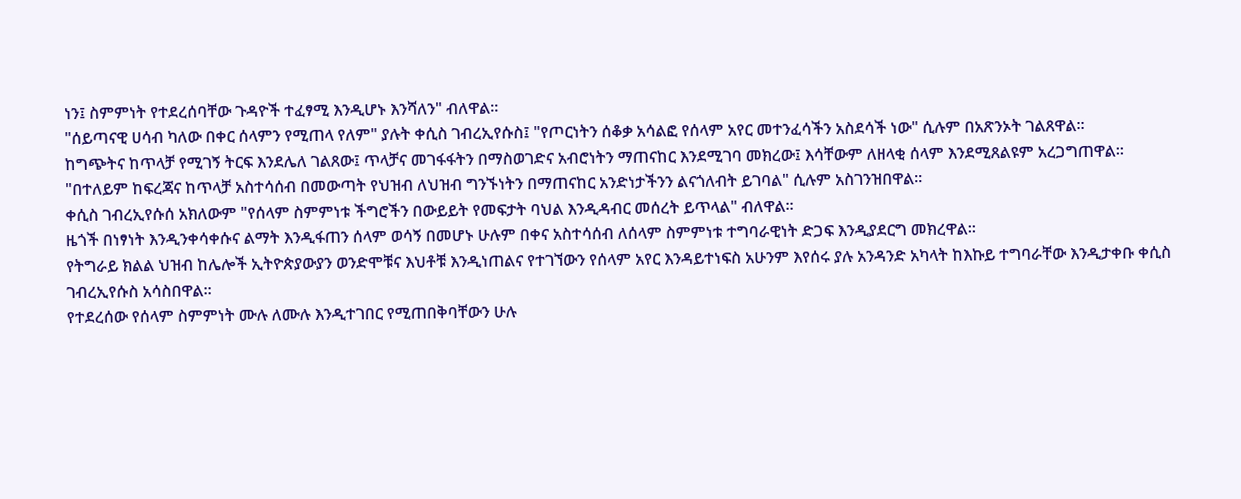ነን፤ ስምምነት የተደረሰባቸው ጉዳዮች ተፈፃሚ እንዲሆኑ እንሻለን" ብለዋል።
"ሰይጣናዊ ሀሳብ ካለው በቀር ሰላምን የሚጠላ የለም" ያሉት ቀሲስ ገብረኢየሱስ፤ "የጦርነትን ሰቆቃ አሳልፎ የሰላም አየር መተንፈሳችን አስደሳች ነው" ሲሉም በአጽንኦት ገልጸዋል።
ከግጭትና ከጥላቻ የሚገኝ ትርፍ እንደሌለ ገልጸው፤ ጥላቻና መገፋፋትን በማስወገድና አብሮነትን ማጠናከር እንደሚገባ መክረው፤ እሳቸውም ለዘላቂ ሰላም እንደሚጸልዩም አረጋግጠዋል።
"በተለይም ከፍረጃና ከጥላቻ አስተሳሰብ በመውጣት የህዝብ ለህዝብ ግንኙነትን በማጠናከር አንድነታችንን ልናጎለብት ይገባል" ሲሉም አስገንዝበዋል።
ቀሲስ ገብረኢየሱሰ አክለውም "የሰላም ስምምነቱ ችግሮችን በውይይት የመፍታት ባህል እንዲዳብር መሰረት ይጥላል" ብለዋል።
ዜጎች በነፃነት እንዲንቀሳቀሱና ልማት እንዲፋጠን ሰላም ወሳኝ በመሆኑ ሁሉም በቀና አስተሳሰብ ለሰላም ስምምነቱ ተግባራዊነት ድጋፍ እንዲያደርግ መክረዋል።
የትግራይ ክልል ህዝብ ከሌሎች ኢትዮጵያውያን ወንድሞቹና እህቶቹ እንዲነጠልና የተገኘውን የሰላም አየር እንዳይተነፍስ አሁንም እየሰሩ ያሉ አንዳንድ አካላት ከእኩይ ተግባራቸው እንዲታቀቡ ቀሲስ ገብረኢየሱስ አሳስበዋል።
የተደረሰው የሰላም ስምምነት ሙሉ ለሙሉ እንዲተገበር የሚጠበቅባቸውን ሁሉ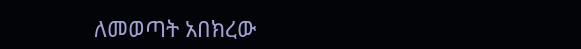ለመወጣት አበክረው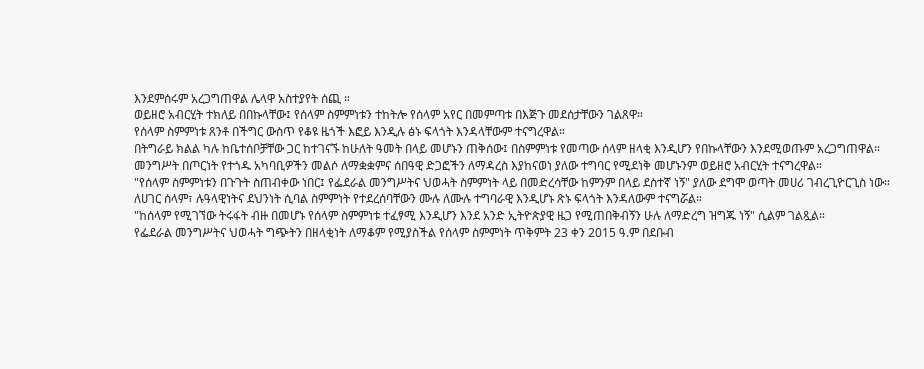እንደምሰሩም አረጋግጠዋል ሌላዋ አስተያየት ሰጪ ።
ወይዘሮ አብርሂት ተክለይ በበኩላቸው፤ የሰላም ስምምነቱን ተከትሎ የሰላም አየር በመምጣቱ በእጅጉ መደሰታቸውን ገልጸዋ።
የሰላም ስምምነቱ ጸንቶ በችግር ውስጥ የቆዩ ዜጎች እፎይ እንዲሉ ፅኑ ፍላጎት እንዳላቸውም ተናግረዋል።
በትግራይ ክልል ካሉ ከቤተሰቦቻቸው ጋር ከተገናኙ ከሁለት ዓመት በላይ መሆኑን ጠቅሰው፤ በስምምነቱ የመጣው ሰላም ዘላቂ እንዲሆን የበኩላቸውን እንደሚወጡም አረጋግጠዋል።
መንግሥት በጦርነት የተጎዱ አካባቢዎችን መልሶ ለማቋቋምና ሰበዓዊ ድጋፎችን ለማዳረስ እያከናወነ ያለው ተግባር የሚደነቅ መሆኑንም ወይዘሮ አብርሂት ተናግረዋል።
"የሰላም ስምምነቱን በጉጉት ስጠብቀው ነበር፤ የፌደራል መንግሥትና ህወሓት ስምምነት ላይ በመድረሳቸው ከምንም በላይ ደስተኛ ነኝ" ያለው ደግሞ ወጣት መሀሪ ገብረጊዮርጊስ ነው።
ለሀገር ሰላም፣ ሉዓላዊነትና ደህንነት ሲባል ስምምነት የተደረሰባቸውን ሙሉ ለሙሉ ተግባራዊ እንዲሆኑ ጽኑ ፍላጎት እንዳለውም ተናግሯል።
"ከሰላም የሚገኘው ትሩፋት ብዙ በመሆኑ የሰላም ስምምነቱ ተፈፃሚ እንዲሆን እንደ አንድ ኢትዮጵያዊ ዜጋ የሚጠበቅብኝን ሁሉ ለማድረግ ዝግጁ ነኝ" ሲልም ገልጿል።
የፌደራል መንግሥትና ህወሓት ግጭትን በዘላቂነት ለማቆም የሚያስችል የሰላም ስምምነት ጥቅምት 23 ቀን 2015 ዓ.ም በደቡብ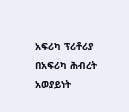አፍሪካ ፕሪቶሪያ በአፍሪካ ሕብረት አወያይነት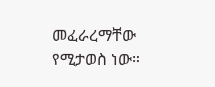መፈራረማቸው የሚታወስ ነው።